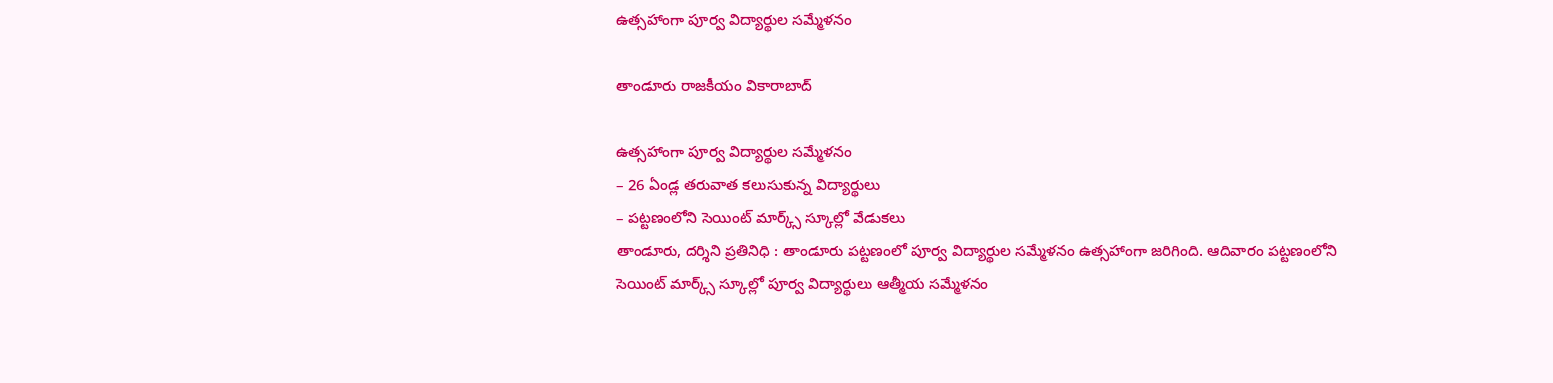ఉత్సహాంగా పూర్వ విద్యార్థుల సమ్మేళనం

తాండూరు రాజకీయం వికారాబాద్

ఉత్సహాంగా పూర్వ విద్యార్థుల సమ్మేళనం
– 26 ఏండ్ల తరువాత కలుసుకున్న విద్యార్థులు
– పట్టణంలోని సెయింట్ మార్క్స్ స్కూల్లో వేడుకలు
తాండూరు, దర్శిని ప్రతినిధి : తాండూరు పట్టణంలో పూర్వ విద్యార్థుల సమ్మేళనం ఉత్సహాంగా జరిగింది. ఆదివారం పట్టణంలోని సెయింట్ మార్క్స్ స్కూల్లో పూర్వ విద్యార్థులు ఆత్మీయ సమ్మేళనం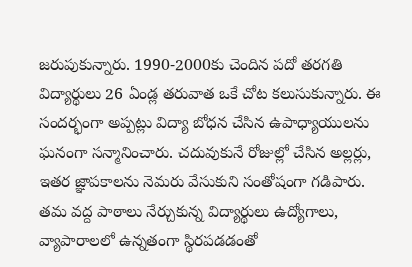జరుపుకున్నారు. 1990-2000కు చెందిన పదో తరగతి విద్యార్థులు 26 ఏండ్ల తరువాత ఒకే చోట కలుసుకున్నారు. ఈ సందర్భంగా అప్పట్లు విద్యా బోధన చేసిన ఉపాధ్యాయులను ఘనంగా సన్మానించారు. చదువుకునే రోజుల్లో చేసిన అల్లర్లు, ఇతర జ్ఞాపకాలను నెమరు వేసుకుని సంతోషంగా గడిపారు. తమ వద్ద పాఠాలు నేర్చుకున్న విద్యార్థులు ఉద్యోగాలు, వ్యాపారాలలో ఉన్నతంగా స్థిరపడడంతో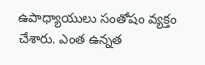ఉపాధ్యాయులు సంతోషం వ్యక్తం చేశారు. ఎంత ఉన్నత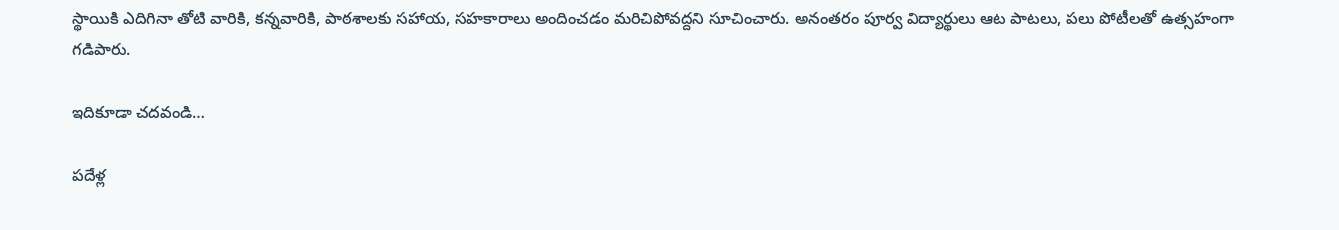స్థాయికి ఎదిగినా తోటి వారికి, కన్నవారికి, పాఠశాలకు సహాయ, సహకారాలు అందించడం మరిచిపోవద్దని సూచించారు. అనంతరం పూర్వ విద్యార్థులు ఆట పాటలు, పలు పోటీలతో ఉత్సహంగా గడిపారు.

ఇదికూడా చదవండి…

పదేళ్ల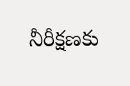నీరీక్షణకు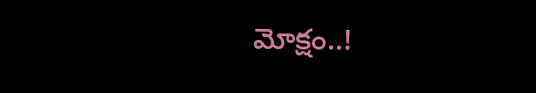మోక్షం..!